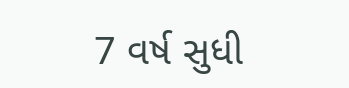7 વર્ષ સુધી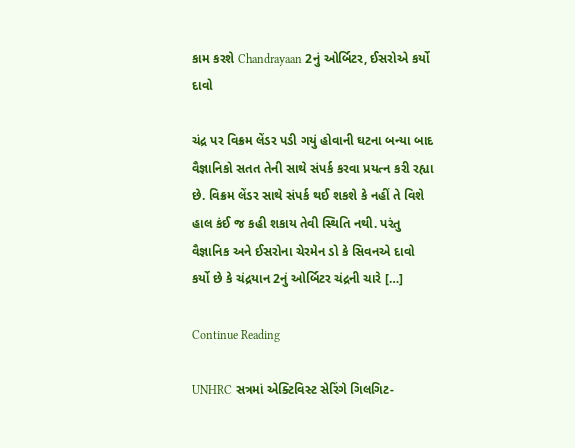કામ કરશે Chandrayaan 2નું ઓર્બિટર, ઈસરોએ કર્યો દાવો

ચંદ્ર પર વિક્રમ લેંડર પડી ગયું હોવાની ઘટના બન્યા બાદ વૈજ્ઞાનિકો સતત તેની સાથે સંપર્ક કરવા પ્રયત્ન કરી રહ્યા છે. વિક્રમ લેંડર સાથે સંપર્ક થઈ શકશે કે નહીં તે વિશે હાલ કંઈ જ કહી શકાય તેવી સ્થિતિ નથી. પરંતુ વૈજ્ઞાનિક અને ઈસરોના ચેરમેન ડો કે સિવનએ દાવો કર્યો છે કે ચંદ્રયાન 2નું ઓર્બિટર ચંદ્રની ચારે […]

Continue Reading

UNHRC સત્રમાં એક્ટિવિસ્ટ સેરિંગે ગિલગિટ-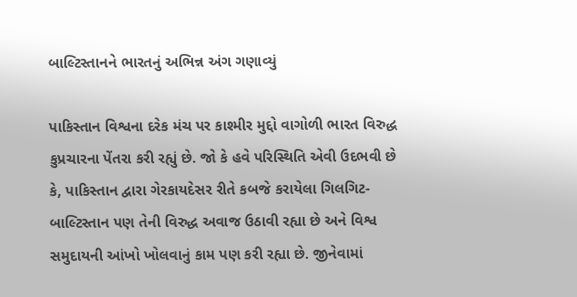બાલ્ટિસ્તાનને ભારતનું અભિન્ન અંગ ગણાવ્યું

પાકિસ્તાન વિશ્વના દરેક મંચ પર કાશ્મીર મુદ્દો વાગોળી ભારત વિરુદ્ધ કુપ્રચારના પેંતરા કરી રહ્યું છે. જો કે હવે પરિસ્થિતિ એવી ઉદભવી છે કે, પાકિસ્તાન દ્વારા ગેરકાયદેસર રીતે કબજે કરાયેલા ગિલગિટ-બાલ્ટિસ્તાન પણ તેની વિરુદ્ધ અવાજ ઉઠાવી રહ્યા છે અને વિશ્વ સમુદાયની આંખો ખોલવાનું કામ પણ કરી રહ્યા છે. જીનેવામાં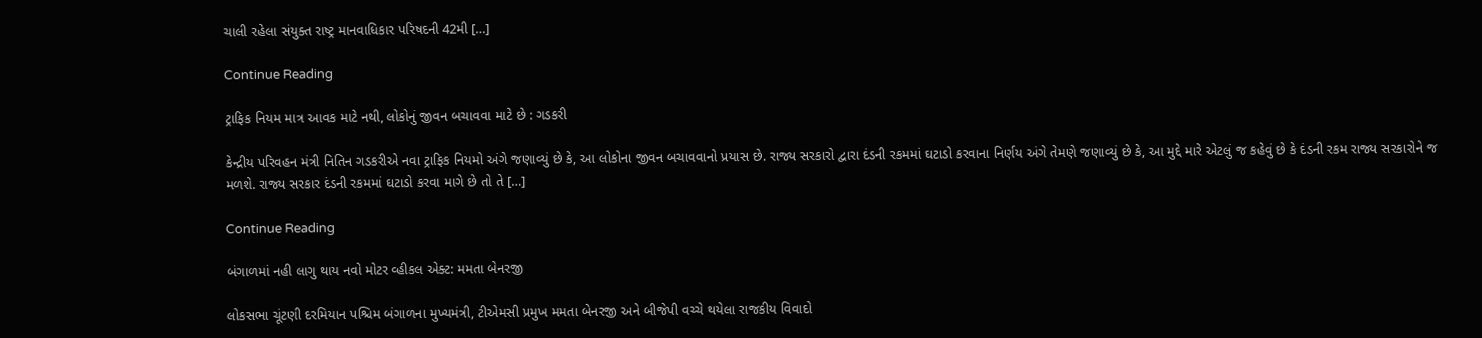ચાલી રહેલા સંયુક્ત રાષ્ટ્ર માનવાધિકાર પરિષદની 42મી […]

Continue Reading

ટ્રાફિક નિયમ માત્ર આવક માટે નથી, લોકોનું જીવન બચાવવા માટે છે : ગડકરી

કેન્દ્રીય પરિવહન મંત્રી નિતિન ગડકરીએ નવા ટ્રાફિક નિયમો અંગે જણાવ્યું છે કે, આ લોકોના જીવન બચાવવાનો પ્રયાસ છે. રાજ્ય સરકારો દ્વારા દંડની રકમમાં ઘટાડો કરવાના નિર્ણય અંગે તેમણે જણાવ્યું છે કે, આ મુદ્દે મારે એટલું જ કહેવું છે કે દંડની રકમ રાજ્ય સરકારોને જ મળશે. રાજ્ય સરકાર દંડની રકમમાં ઘટાડો કરવા માગે છે તો તે […]

Continue Reading

બંગાળમાં નહી લાગુ થાય નવો મોટર વ્હીકલ એક્ટ: મમતા બેનરજી

લોકસભા ચૂંટણી દરમિયાન પશ્ચિમ બંગાળના મુખ્યમંત્રી, ટીએમસી પ્રમુખ મમતા બેનરજી અને બીજેપી વચ્ચે થયેલા રાજકીય વિવાદો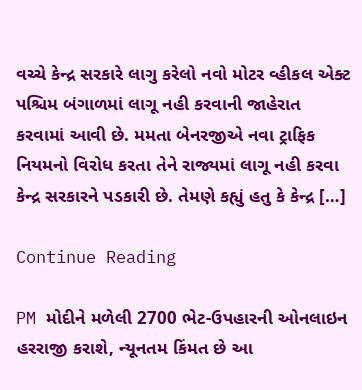વચ્ચે કેન્દ્ર સરકારે લાગુ કરેલો નવો મોટર વ્હીકલ એક્ટ પશ્ચિમ બંગાળમાં લાગૂ નહી કરવાની જાહેરાત કરવામાં આવી છે. મમતા બેનરજીએ નવા ટ્રાફિક નિયમનો વિરોધ કરતા તેને રાજ્યમાં લાગૂ નહી કરવા કેન્દ્ર સરકારને પડકારી છે. તેમણે કહ્યું હતુ કે કેન્દ્ર […]

Continue Reading

PM મોદીને મળેલી 2700 ભેટ-ઉપહારની ઓનલાઇન હરરાજી કરાશે, ન્યૂનતમ કિંમત છે આ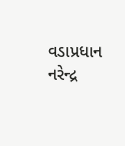વડાપ્રધાન નરેન્દ્ર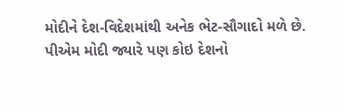મોદીને દેશ-વિદેશમાંથી અનેક ભેટ-સૌગાદો મળે છે. પીએમ મોદી જ્યારે પણ કોઇ દેશનો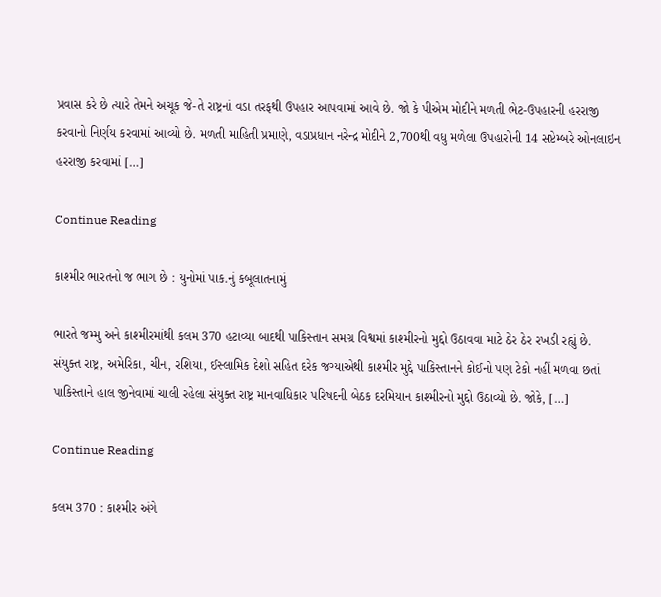પ્રવાસ કરે છે ત્યારે તેમને અચૂક જે-તે રાષ્ટ્રનાં વડા તરફથી ઉપહાર આપવામાં આવે છે. જો કે પીએમ મોદીને મળતી ભેટ-ઉપહારની હરરાજી કરવાનો નિર્ણય કરવામાં આવ્યો છે. મળતી માહિતી પ્રમાણે, વડાપ્રધાન નરેન્દ્ર મોદીને 2,700થી વધુ મળેલા ઉપહારોની 14 સપ્ટેમ્બરે ઓનલાઇન હરરાજી કરવામાં […]

Continue Reading

કાશ્મીર ભારતનો જ ભાગ છે : યુનોમાં પાક.નું કબૂલાતનામું

ભારતે જમ્મુ અને કાશ્મીરમાંથી કલમ 370 હટાવ્યા બાદથી પાકિસ્તાન સમગ્ર વિશ્વમાં કાશ્મીરનો મુદ્દો ઉઠાવવા માટે ઠેર ઠેર રખડી રહ્યું છે. સંયુક્ત રાષ્ટ્ર, અમેરિકા, ચીન, રશિયા, ઈસ્લામિક દેશો સહિત દરેક જગ્યાએથી કાશ્મીર મુદ્દે પાકિસ્તાનને કોઈનો પણ ટેકો નહીં મળવા છતાં પાકિસ્તાને હાલ જીનેવામાં ચાલી રહેલા સંયુક્ત રાષ્ટ્ર માનવાધિકાર પરિષદની બેઠક દરમિયાન કાશ્મીરનો મુદ્દો ઉઠાવ્યો છે. જોકે, […]

Continue Reading

કલમ 370 : કાશ્મીર અંગે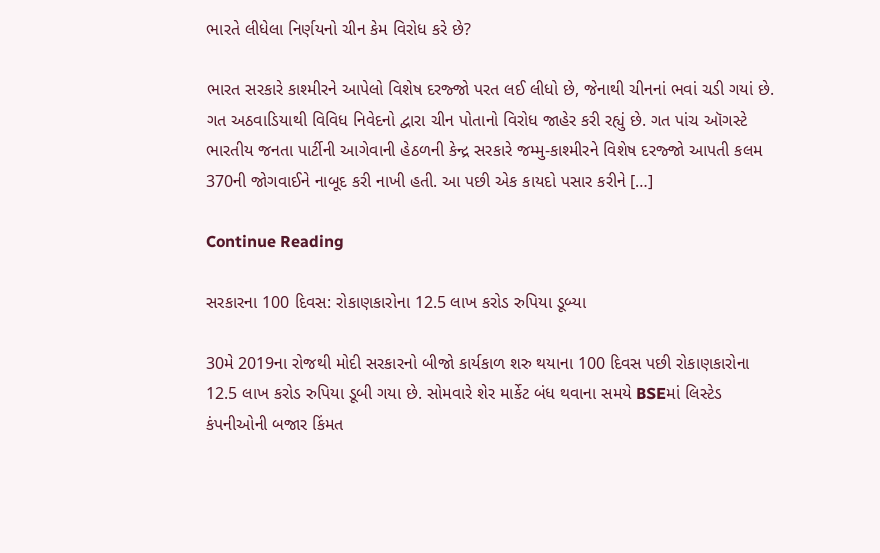ભારતે લીધેલા નિર્ણયનો ચીન કેમ વિરોધ કરે છે?

ભારત સરકારે કાશ્મીરને આપેલો વિશેષ દરજ્જો પરત લઈ લીધો છે, જેનાથી ચીનનાં ભવાં ચડી ગયાં છે. ગત અઠવાડિયાથી વિવિધ નિવેદનો દ્વારા ચીન પોતાનો વિરોધ જાહેર કરી રહ્યું છે. ગત પાંચ ઑગસ્ટે ભારતીય જનતા પાર્ટીની આગેવાની હેઠળની કેન્દ્ર સરકારે જમ્મુ-કાશ્મીરને વિશેષ દરજ્જો આપતી કલમ 370ની જોગવાઈને નાબૂદ કરી નાખી હતી. આ પછી એક કાયદો પસાર કરીને […]

Continue Reading

સરકારના 100 દિવસ: રોકાણકારોના 12.5 લાખ કરોડ રુપિયા ડૂબ્યા

30મે 2019ના રોજથી મોદી સરકારનો બીજો કાર્યકાળ શરુ થયાના 100 દિવસ પછી રોકાણકારોના 12.5 લાખ કરોડ રુપિયા ડૂબી ગયા છે. સોમવારે શેર માર્કેટ બંધ થવાના સમયે BSEમાં લિસ્ટેડ કંપનીઓની બજાર કિંમત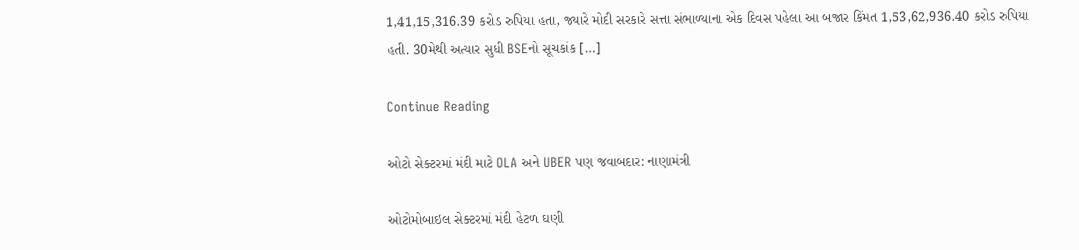1,41,15,316.39 કરોડ રુપિયા હતા, જ્યારે મોદી સરકારે સત્તા સંભાળ્યાના એક દિવસ પહેલા આ બજાર કિંમત 1,53,62,936.40 કરોડ રુપિયા હતી. 30મેથી અત્યાર સુધી BSEનો સૂચકાંક […]

Continue Reading

ઓટો સેક્ટરમાં મંદી માટે OLA અને UBER પણ જવાબદાર: નાણામંત્રી

ઓટોમોબાઇલ સેક્ટરમાં મંદી હેટળ ઘણી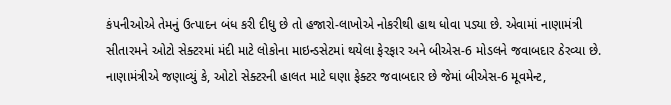કંપનીઓએ તેમનું ઉત્પાદન બંધ કરી દીધુ છે તો હજારો-લાખોએ નોકરીથી હાથ ધોવા પડ્યા છે. એવામાં નાણામંત્રી સીતારમને ઓટો સેક્ટરમાં મંદી માટે લોકોના માઇન્ડસેટમાં થયેલા ફેરફાર અને બીએસ-6 મોડલને જવાબદાર ઠેરવ્યા છે. નાણામંત્રીએ જણાવ્યું કે, ઓટો સેક્ટરની હાલત માટે ઘણા ફેક્ટર જવાબદાર છે જેમાં બીએસ-6 મૂવમેન્ટ,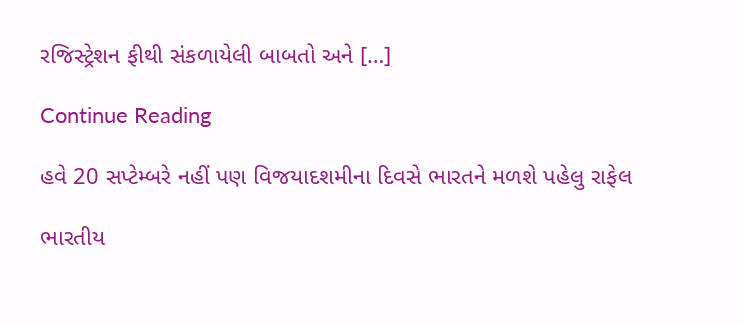રજિસ્ટ્રેશન ફીથી સંકળાયેલી બાબતો અને […]

Continue Reading

હવે 20 સપ્ટેમ્બરે નહીં પણ વિજયાદશમીના દિવસે ભારતને મળશે પહેલુ રાફેલ

ભારતીય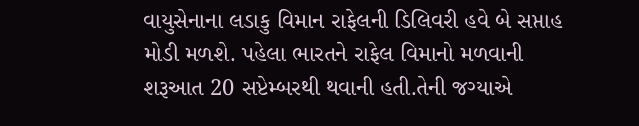વાયુસેનાના લડાકુ વિમાન રાફેલની ડિલિવરી હવે બે સપ્તાહ મોડી મળશે. પહેલા ભારતને રાફેલ વિમાનો મળવાની શરૂઆત 20 સપ્ટેમ્બરથી થવાની હતી.તેની જગ્યાએ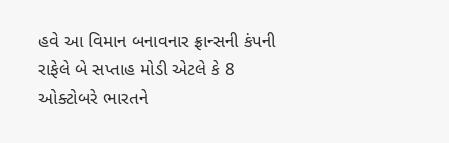હવે આ વિમાન બનાવનાર ફ્રાન્સની કંપની રાફેલે બે સપ્તાહ મોડી એટલે કે 8 ઓક્ટોબરે ભારતને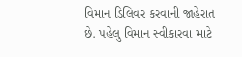વિમાન ડિલિવર કરવાની જાહેરાત છે. પહેલુ વિમાન સ્વીકારવા માટે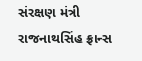સંરક્ષણ મંત્રી રાજનાથસિંહ ફ્રાન્સ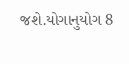જશે.યોગાનુયોગ 8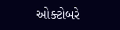ઓક્ટોબરે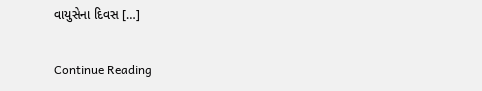વાયુસેના દિવસ […]

Continue Reading